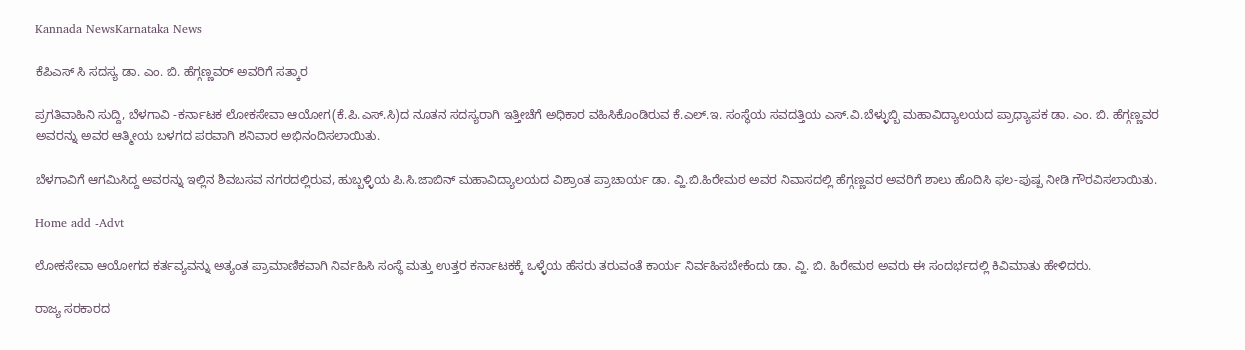Kannada NewsKarnataka News

ಕೆಪಿಎಸ್ ಸಿ ಸದಸ್ಯ ಡಾ. ಎಂ. ಬಿ. ಹೆಗ್ಗಣ್ಣವರ್ ಅವರಿಗೆ ಸತ್ಕಾರ

ಪ್ರಗತಿವಾಹಿನಿ ಸುದ್ದಿ, ಬೆಳಗಾವಿ -ಕರ್ನಾಟಕ ಲೋಕಸೇವಾ ಆಯೋಗ(ಕೆ.ಪಿ.ಎಸ್.ಸಿ)ದ ನೂತನ ಸದಸ್ಯರಾಗಿ ಇತ್ತೀಚೆಗೆ ಅಧಿಕಾರ ವಹಿಸಿಕೊಂಡಿರುವ ಕೆ.ಎಲ್.ಇ. ಸಂಸ್ಥೆಯ ಸವದತ್ತಿಯ ಎಸ್.ವಿ.ಬೆಳ್ಳುಬ್ಬಿ ಮಹಾವಿದ್ಯಾಲಯದ ಪ್ರಾಧ್ಯಾಪಕ ಡಾ. ಎಂ. ಬಿ. ಹೆಗ್ಗಣ್ಣವರ ಅವರನ್ನು ಅವರ ಆತ್ಮೀಯ ಬಳಗದ ಪರವಾಗಿ ಶನಿವಾರ ಅಭಿನಂದಿಸಲಾಯಿತು.

ಬೆಳಗಾವಿಗೆ ಆಗಮಿಸಿದ್ದ ಅವರನ್ನು ಇಲ್ಲಿನ ಶಿವಬಸವ ನಗರದಲ್ಲಿರುವ, ಹುಬ್ಬಳ್ಳಿಯ ಪಿ.ಸಿ.ಜಾಬಿನ್ ಮಹಾವಿದ್ಯಾಲಯದ ವಿಶ್ರಾಂತ ಪ್ರಾಚಾರ್ಯ ಡಾ. ವ್ಹಿ.ಬಿ.ಹಿರೇಮಠ ಅವರ ನಿವಾಸದಲ್ಲಿ ಹೆಗ್ಗಣ್ಣವರ ಅವರಿಗೆ ಶಾಲು ಹೊದಿಸಿ ಫಲ-ಪುಷ್ಪ ನೀಡಿ ಗೌರವಿಸಲಾಯಿತು.

Home add -Advt

ಲೋಕಸೇವಾ ಆಯೋಗದ ಕರ್ತವ್ಯವನ್ನು ಅತ್ಯಂತ ಪ್ರಾಮಾಣಿಕವಾಗಿ ನಿರ್ವಹಿಸಿ ಸಂಸ್ಥೆ ಮತ್ತು ಉತ್ತರ ಕರ್ನಾಟಕಕ್ಕೆ ಒಳ್ಳೆಯ ಹೆಸರು ತರುವಂತೆ ಕಾರ್ಯ ನಿರ್ವಹಿಸಬೇಕೆಂದು ಡಾ. ವ್ಹಿ. ಬಿ. ಹಿರೇಮಠ ಅವರು ಈ ಸಂದರ್ಭದಲ್ಲಿ ಕಿವಿಮಾತು ಹೇಳಿದರು.

ರಾಜ್ಯ ಸರಕಾರದ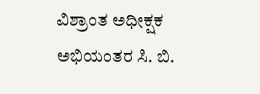ವಿಶ್ರಾಂತ ಅಧೀಕ್ಷಕ ಅಭಿಯಂತರ ಸಿ. ಬಿ.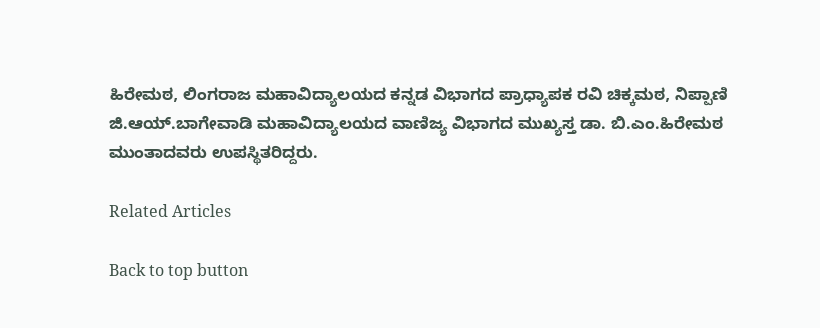ಹಿರೇಮಠ, ಲಿಂಗರಾಜ ಮಹಾವಿದ್ಯಾಲಯದ ಕನ್ನಡ ವಿಭಾಗದ ಪ್ರಾಧ್ಯಾಪಕ ರವಿ ಚಿಕ್ಕಮಠ, ನಿಪ್ಪಾಣಿ ಜಿ.ಆಯ್.ಬಾಗೇವಾಡಿ ಮಹಾವಿದ್ಯಾಲಯದ ವಾಣಿಜ್ಯ ವಿಭಾಗದ ಮುಖ್ಯಸ್ತ ಡಾ. ಬಿ.ಎಂ.ಹಿರೇಮಠ ಮುಂತಾದವರು ಉಪಸ್ಥಿತರಿದ್ದರು.

Related Articles

Back to top button